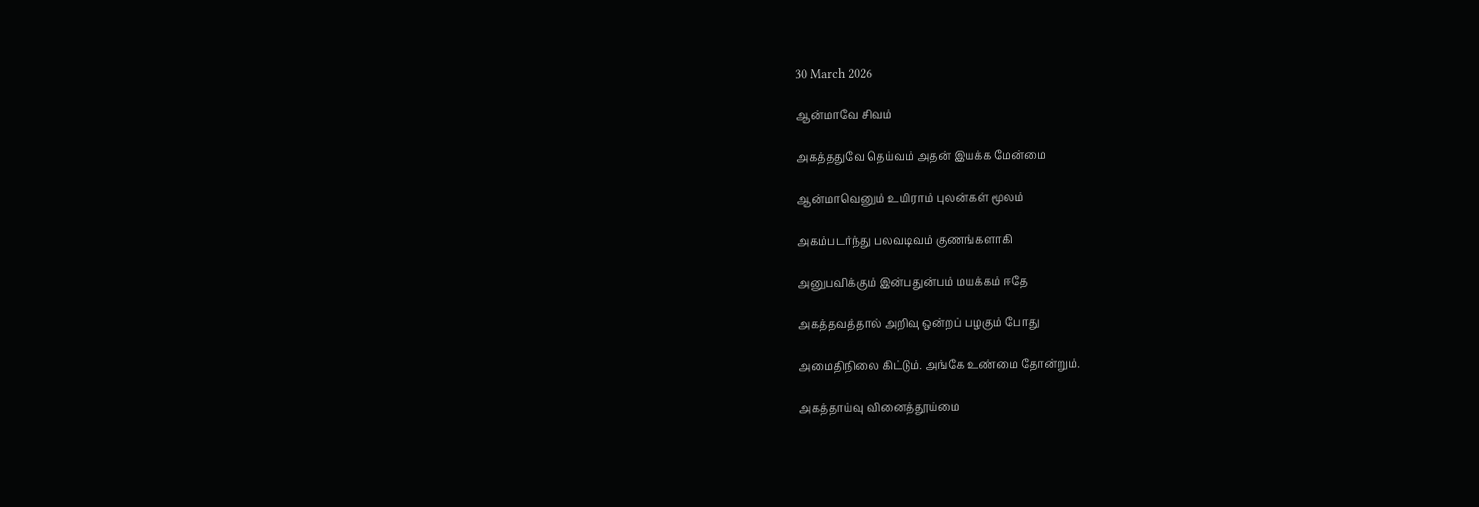30 March 2026

ஆன்மாவே சிவம்

அகத்ததுவே தெய்வம் அதன் இயக்க மேன்மை

ஆன்மாவெனும் உயிராம் புலன்கள் மூலம்

அகம்படர்ந்து பலவடிவம் குணங்களாகி

அனுபவிக்கும் இன்பதுன்பம் மயக்கம் ஈதே

அகத்தவத்தால் அறிவு ஒன்றப் பழகும் போது

அமைதிநிலை கிட்டும். அங்கே உண்மை தோன்றும்.

அகத்தாய்வு வினைத்தூய்மை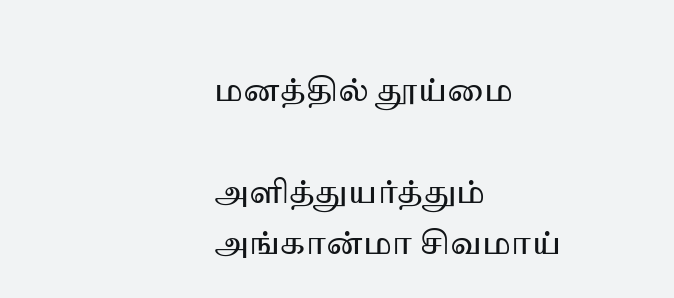மனத்தில் தூய்மை

அளித்துயர்த்தும் அங்கான்மா சிவமாய்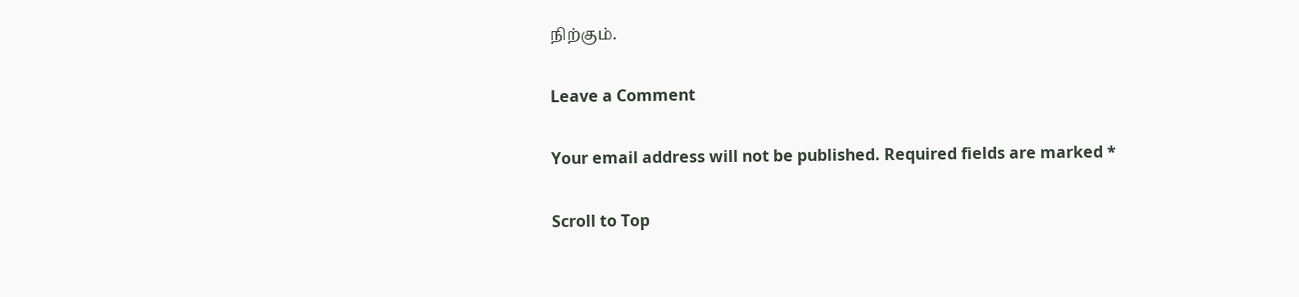நிற்கும்.

Leave a Comment

Your email address will not be published. Required fields are marked *

Scroll to Top